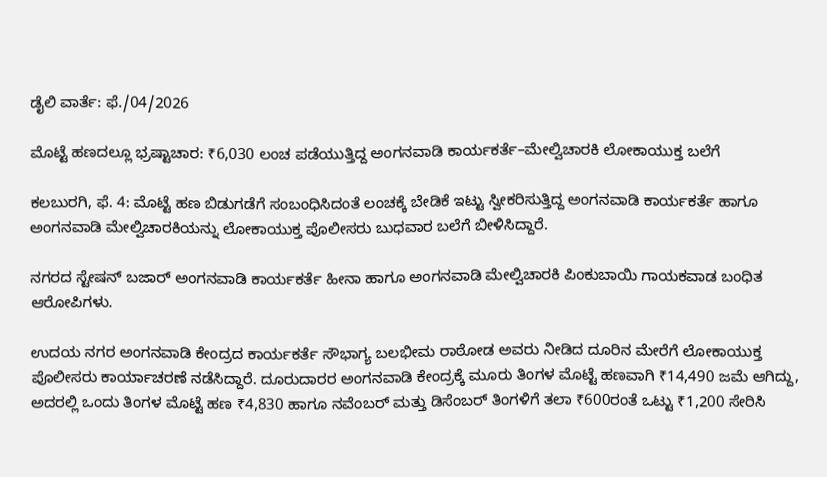ಡೈಲಿ ವಾರ್ತೆ: ಫೆ./04/2026

ಮೊಟ್ಟೆ ಹಣದಲ್ಲೂ ಭ್ರಷ್ಟಾಚಾರ: ₹6,030 ಲಂಚ ಪಡೆಯುತ್ತಿದ್ದ ಅಂಗನವಾಡಿ ಕಾರ್ಯಕರ್ತೆ–ಮೇಲ್ವಿಚಾರಕಿ ಲೋಕಾಯುಕ್ತ ಬಲೆಗೆ

ಕಲಬುರಗಿ, ಫೆ. 4: ಮೊಟ್ಟೆ ಹಣ ಬಿಡುಗಡೆಗೆ ಸಂಬಂಧಿಸಿದಂತೆ ಲಂಚಕ್ಕೆ ಬೇಡಿಕೆ ಇಟ್ಟು ಸ್ವೀಕರಿಸುತ್ತಿದ್ದ ಅಂಗನವಾಡಿ ಕಾರ್ಯಕರ್ತೆ ಹಾಗೂ ಅಂಗನವಾಡಿ ಮೇಲ್ವಿಚಾರಕಿಯನ್ನು ಲೋಕಾಯುಕ್ತ ಪೊಲೀಸರು ಬುಧವಾರ ಬಲೆಗೆ ಬೀಳಿಸಿದ್ದಾರೆ.

ನಗರದ ಸ್ಟೇಷನ್ ಬಜಾರ್ ಅಂಗನವಾಡಿ ಕಾರ್ಯಕರ್ತೆ ಹೀನಾ ಹಾಗೂ ಅಂಗನವಾಡಿ ಮೇಲ್ವಿಚಾರಕಿ ಪಿಂಕುಬಾಯಿ ಗಾಯಕವಾಡ ಬಂಧಿತ ಆರೋಪಿಗಳು.

ಉದಯ ನಗರ ಅಂಗನವಾಡಿ ಕೇಂದ್ರದ ಕಾರ್ಯಕರ್ತೆ ಸೌಭಾಗ್ಯ ಬಲಭೀಮ ರಾಠೋಡ ಅವರು ನೀಡಿದ ದೂರಿನ ಮೇರೆಗೆ ಲೋಕಾಯುಕ್ತ ಪೊಲೀಸರು ಕಾರ್ಯಾಚರಣೆ ನಡೆಸಿದ್ದಾರೆ. ದೂರುದಾರರ ಅಂಗನವಾಡಿ ಕೇಂದ್ರಕ್ಕೆ ಮೂರು ತಿಂಗಳ ಮೊಟ್ಟೆ ಹಣವಾಗಿ ₹14,490 ಜಮೆ ಆಗಿದ್ದು, ಅದರಲ್ಲಿ ಒಂದು ತಿಂಗಳ ಮೊಟ್ಟೆ ಹಣ ₹4,830 ಹಾಗೂ ನವೆಂಬರ್ ಮತ್ತು ಡಿಸೆಂಬರ್ ತಿಂಗಳಿಗೆ ತಲಾ ₹600ರಂತೆ ಒಟ್ಟು ₹1,200 ಸೇರಿಸಿ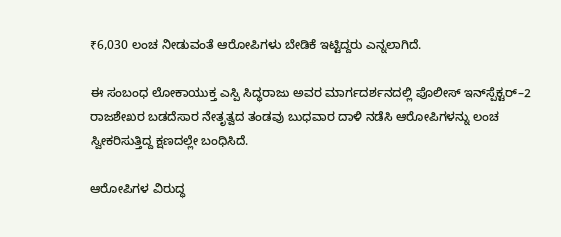₹6,030 ಲಂಚ ನೀಡುವಂತೆ ಆರೋಪಿಗಳು ಬೇಡಿಕೆ ಇಟ್ಟಿದ್ದರು ಎನ್ನಲಾಗಿದೆ.

ಈ ಸಂಬಂಧ ಲೋಕಾಯುಕ್ತ ಎಸ್ಪಿ ಸಿದ್ಧರಾಜು ಅವರ ಮಾರ್ಗದರ್ಶನದಲ್ಲಿ ಪೊಲೀಸ್ ಇನ್‌ಸ್ಪೆಕ್ಟರ್–2 ರಾಜಶೇಖರ ಬಡದೆಸಾರ ನೇತೃತ್ವದ ತಂಡವು ಬುಧವಾರ ದಾಳಿ ನಡೆಸಿ ಆರೋಪಿಗಳನ್ನು ಲಂಚ ಸ್ವೀಕರಿಸುತ್ತಿದ್ದ ಕ್ಷಣದಲ್ಲೇ ಬಂಧಿಸಿದೆ.

ಆರೋಪಿಗಳ ವಿರುದ್ಧ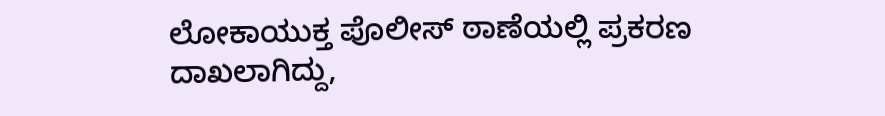ಲೋಕಾಯುಕ್ತ ಪೊಲೀಸ್ ಠಾಣೆಯಲ್ಲಿ ಪ್ರಕರಣ ದಾಖಲಾಗಿದ್ದು,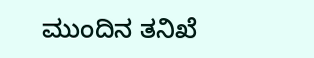ಮುಂದಿನ ತನಿಖೆ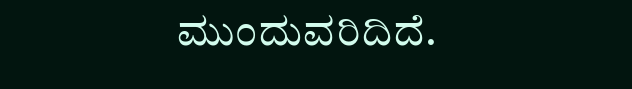ಮುಂದುವರಿದಿದೆ.